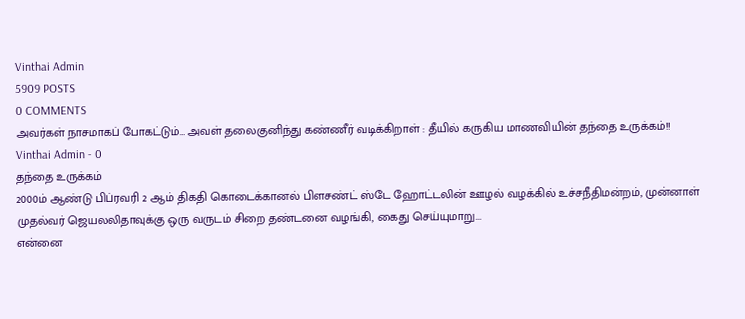Vinthai Admin
5909 POSTS
0 COMMENTS
அவர்கள் நாசமாகப் போகட்டும்… அவள் தலைகுனிந்து கண்ணீர் வடிக்கிறாள் : தீயில் கருகிய மாணவியின் தந்தை உருக்கம்!!
Vinthai Admin - 0
தந்தை உருக்கம்
2000ம் ஆண்டு பிப்ரவரி 2 ஆம் திகதி கொடைக்கானல் பிளசண்ட் ஸ்டே ஹோட்டலின் ஊழல் வழக்கில் உச்சநீதிமன்றம், முன்னாள் முதல்வர் ஜெயலலிதாவுக்கு ஒரு வருடம் சிறை தண்டனை வழங்கி, கைது செய்யுமாறு...
என்னை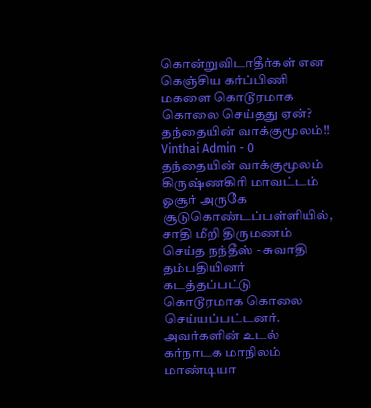கொன்றுவிடாதீர்கள் என கெஞ்சிய கர்ப்பிணி மகளை கொடூரமாக கொலை செய்தது ஏன்? தந்தையின் வாக்குமூலம்!!
Vinthai Admin - 0
தந்தையின் வாக்குமூலம்
கிருஷ்ணகிரி மாவட்டம் ஓசூர் அருகே சூடுகொண்டப்பள்ளியில், சாதி மீறி திருமணம் செய்த நந்தீஸ் - சுவாதி தம்பதியினர் கடத்தப்பட்டு கொடூரமாக கொலை செய்யப்பட்டனர். அவர்களின் உடல் கர்நாடக மாநிலம் மாண்டியா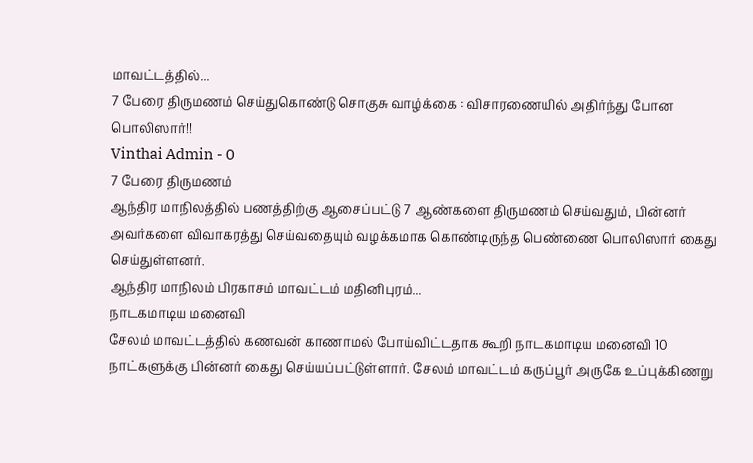மாவட்டத்தில்...
7 பேரை திருமணம் செய்துகொண்டு சொகுசு வாழ்க்கை : விசாரணையில் அதிர்ந்து போன பொலிஸார்!!
Vinthai Admin - 0
7 பேரை திருமணம்
ஆந்திர மாநிலத்தில் பணத்திற்கு ஆசைப்பட்டு 7 ஆண்களை திருமணம் செய்வதும், பின்னர் அவர்களை விவாகரத்து செய்வதையும் வழக்கமாக கொண்டிருந்த பெண்ணை பொலிஸார் கைது செய்துள்ளனர்.
ஆந்திர மாநிலம் பிரகாசம் மாவட்டம் மதினிபுரம்...
நாடகமாடிய மனைவி
சேலம் மாவட்டத்தில் கணவன் காணாமல் போய்விட்டதாக கூறி நாடகமாடிய மனைவி 10 நாட்களுக்கு பின்னர் கைது செய்யப்பட்டுள்ளார். சேலம் மாவட்டம் கருப்பூர் அருகே உப்புக்கிணறு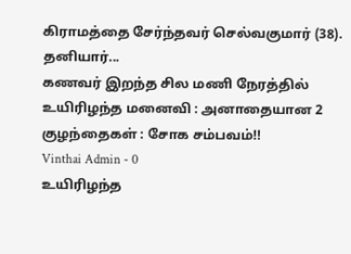கிராமத்தை சேர்ந்தவர் செல்வகுமார் (38). தனியார்...
கணவர் இறந்த சில மணி நேரத்தில் உயிரிழந்த மனைவி : அனாதையான 2 குழந்தைகள் : சோக சம்பவம்!!
Vinthai Admin - 0
உயிரிழந்த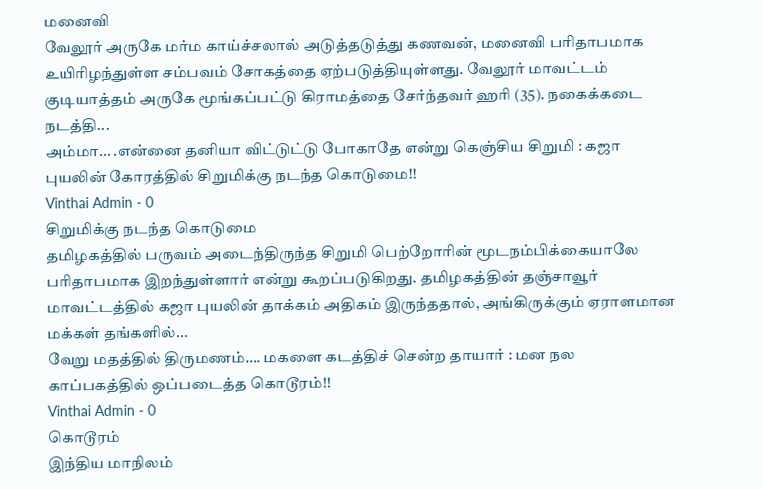மனைவி
வேலூர் அருகே மர்ம காய்ச்சலால் அடுத்தடுத்து கணவன், மனைவி பரிதாபமாக உயிரிழந்துள்ள சம்பவம் சோகத்தை ஏற்படுத்தியுள்ளது. வேலூர் மாவட்டம் குடியாத்தம் அருகே மூங்கப்பட்டு கிராமத்தை சேர்ந்தவர் ஹரி (35). நகைக்கடை நடத்தி...
அம்மா… .என்னை தனியா விட்டுட்டு போகாதே என்று கெஞ்சிய சிறுமி : கஜா புயலின் கோரத்தில் சிறுமிக்கு நடந்த கொடுமை!!
Vinthai Admin - 0
சிறுமிக்கு நடந்த கொடுமை
தமிழகத்தில் பருவம் அடைந்திருந்த சிறுமி பெற்றோரின் மூடநம்பிக்கையாலே பரிதாபமாக இறந்துள்ளார் என்று கூறப்படுகிறது. தமிழகத்தின் தஞ்சாவூர் மாவட்டத்தில் கஜா புயலின் தாக்கம் அதிகம் இருந்ததால், அங்கிருக்கும் ஏராளமான மக்கள் தங்களில்...
வேறு மதத்தில் திருமணம்…. மகளை கடத்திச் சென்ற தாயார் : மன நல காப்பகத்தில் ஒப்படைத்த கொடூரம்!!
Vinthai Admin - 0
கொடூரம்
இந்திய மாநிலம்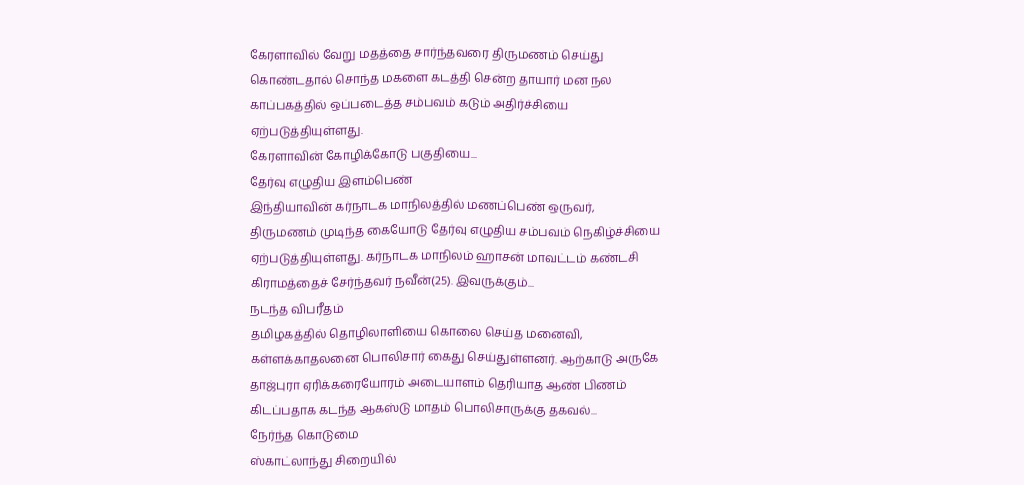கேரளாவில் வேறு மதத்தை சார்ந்தவரை திருமணம் செய்து கொண்டதால் சொந்த மகளை கடத்தி சென்ற தாயார் மன நல காப்பகத்தில் ஒப்படைத்த சம்பவம் கடும் அதிர்ச்சியை ஏற்படுத்தியுள்ளது.
கேரளாவின் கோழிக்கோடு பகுதியை...
தேர்வு எழுதிய இளம்பெண்
இந்தியாவின் கர்நாடக மாநிலத்தில் மணப்பெண் ஒருவர், திருமணம் முடிந்த கையோடு தேர்வு எழுதிய சம்பவம் நெகிழ்ச்சியை ஏற்படுத்தியுள்ளது. கர்நாடக மாநிலம் ஹாசன் மாவட்டம் கண்டசி கிராமத்தைச் சேர்ந்தவர் நவீன்(25). இவருக்கும்...
நடந்த விபரீதம்
தமிழகத்தில் தொழிலாளியை கொலை செய்த மனைவி, கள்ளக்காதலனை பொலிசார் கைது செய்துள்ளனர். ஆற்காடு அருகே தாஜ்புரா ஏரிக்கரையோரம் அடையாளம் தெரியாத ஆண் பிணம் கிடப்பதாக கடந்த ஆகஸ்டு மாதம் பொலிசாருக்கு தகவல்...
நேர்ந்த கொடுமை
ஸ்காட்லாந்து சிறையில்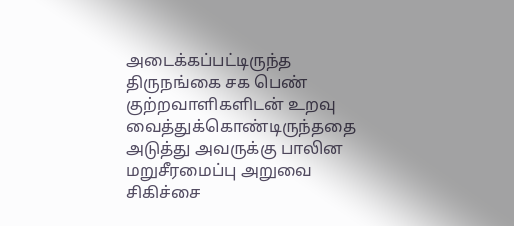அடைக்கப்பட்டிருந்த திருநங்கை சக பெண் குற்றவாளிகளிடன் உறவு வைத்துக்கொண்டிருந்ததை அடுத்து அவருக்கு பாலின மறுசீரமைப்பு அறுவை சிகிச்சை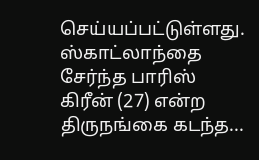செய்யப்பட்டுள்ளது.
ஸ்காட்லாந்தை சேர்ந்த பாரிஸ் கிரீன் (27) என்ற திருநங்கை கடந்த...